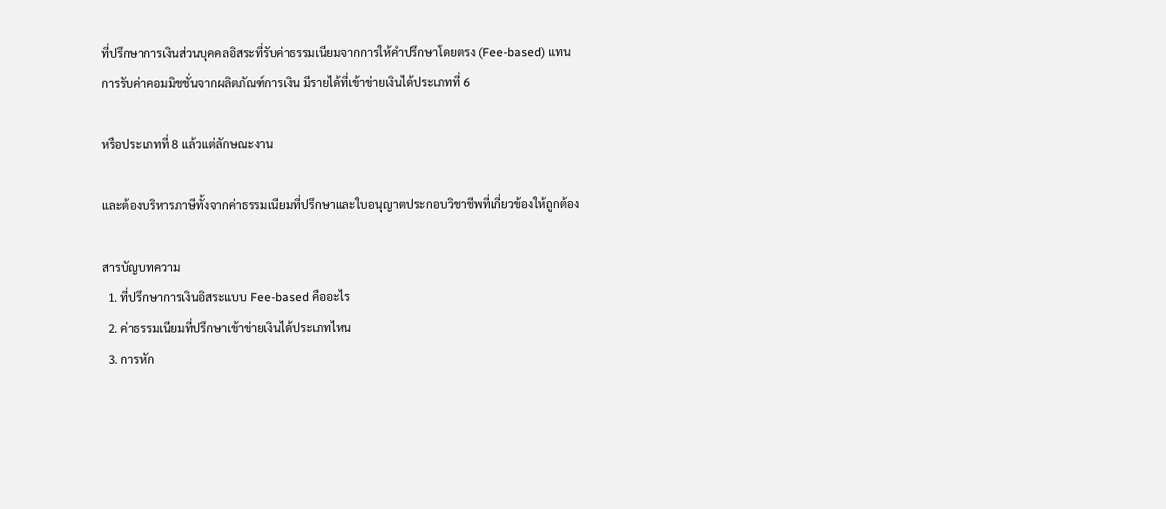ที่ปรึกษาการเงินส่วนบุคคลอิสระที่รับค่าธรรมเนียมจากการให้คำปรึกษาโดยตรง (Fee-based) แทนการรับค่าคอมมิชชั่นจากผลิตภัณฑ์การเงิน มีรายได้ที่เข้าข่ายเงินได้ประเภทที่ 6

หรือประเภทที่ 8 แล้วแต่ลักษณะงาน

และต้องบริหารภาษีทั้งจากค่าธรรมเนียมที่ปรึกษาและใบอนุญาตประกอบวิชาชีพที่เกี่ยวข้องให้ถูกต้อง

สารบัญบทความ
  1. ที่ปรึกษาการเงินอิสระแบบ Fee-based คืออะไร
  2. ค่าธรรมเนียมที่ปรึกษาเข้าข่ายเงินได้ประเภทไหน
  3. การหัก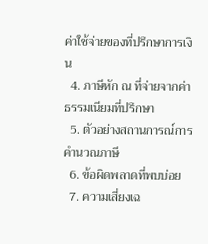ค่าใช้จ่ายของที่ปรึกษาการเงิน
  4. ภาษีหัก ณ ที่จ่ายจากค่าธรรมเนียมที่ปรึกษา
  5. ตัวอย่างสถานการณ์การคำนวณภาษี
  6. ข้อผิดพลาดที่พบบ่อย
  7. ความเสี่ยงเฉ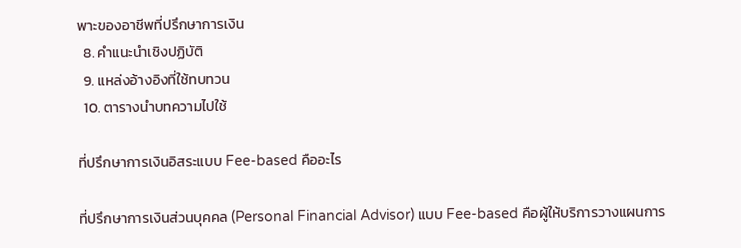พาะของอาชีพที่ปรึกษาการเงิน
  8. คำแนะนำเชิงปฏิบัติ
  9. แหล่งอ้างอิงที่ใช้ทบทวน
  10. ตารางนำบทความไปใช้

ที่ปรึกษาการเงินอิสระแบบ Fee-based คืออะไร

ที่ปรึกษาการเงินส่วนบุคคล (Personal Financial Advisor) แบบ Fee-based คือผู้ให้บริการวางแผนการ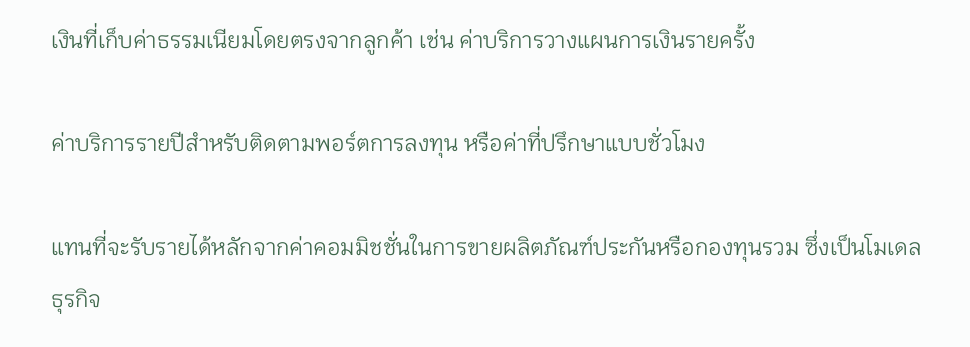เงินที่เก็บค่าธรรมเนียมโดยตรงจากลูกค้า เช่น ค่าบริการวางแผนการเงินรายครั้ง

ค่าบริการรายปีสำหรับติดตามพอร์ตการลงทุน หรือค่าที่ปรึกษาแบบชั่วโมง

แทนที่จะรับรายได้หลักจากค่าคอมมิชชั่นในการขายผลิตภัณฑ์ประกันหรือกองทุนรวม ซึ่งเป็นโมเดลธุรกิจ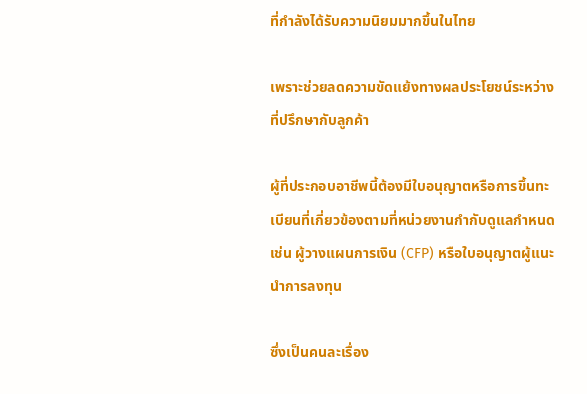ที่กำลังได้รับความนิยมมากขึ้นในไทย

เพราะช่วยลดความขัดแย้งทางผลประโยชน์ระหว่างที่ปรึกษากับลูกค้า

ผู้ที่ประกอบอาชีพนี้ต้องมีใบอนุญาตหรือการขึ้นทะเบียนที่เกี่ยวข้องตามที่หน่วยงานกำกับดูแลกำหนด เช่น ผู้วางแผนการเงิน (CFP) หรือใบอนุญาตผู้แนะนำการลงทุน

ซึ่งเป็นคนละเรื่อง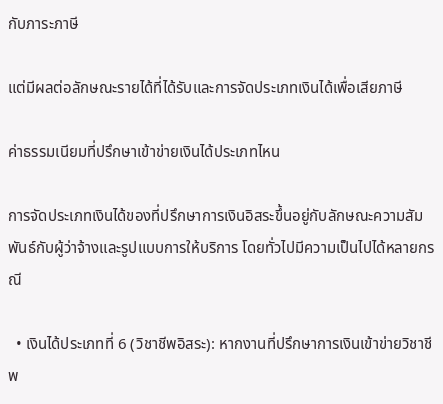กับภาระภาษี

แต่มีผลต่อลักษณะรายได้ที่ได้รับและการจัดประเภทเงินได้เพื่อเสียภาษี

ค่าธรรมเนียมที่ปรึกษาเข้าข่ายเงินได้ประเภทไหน

การจัดประเภทเงินได้ของที่ปรึกษาการเงินอิสระขึ้นอยู่กับลักษณะความสัมพันธ์กับผู้ว่าจ้างและรูปแบบการให้บริการ โดยทั่วไปมีความเป็นไปได้หลายกรณี

  • เงินได้ประเภทที่ 6 (วิชาชีพอิสระ): หากงานที่ปรึกษาการเงินเข้าข่ายวิชาชีพ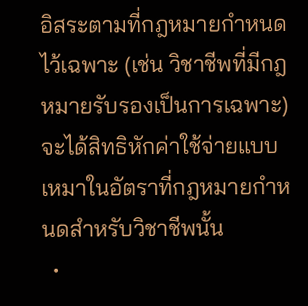อิสระตามที่กฎหมายกำหนดไว้เฉพาะ (เช่น วิชาชีพที่มีกฎหมายรับรองเป็นการเฉพาะ) จะได้สิทธิหักค่าใช้จ่ายแบบเหมาในอัตราที่กฎหมายกำหนดสำหรับวิชาชีพนั้น
  •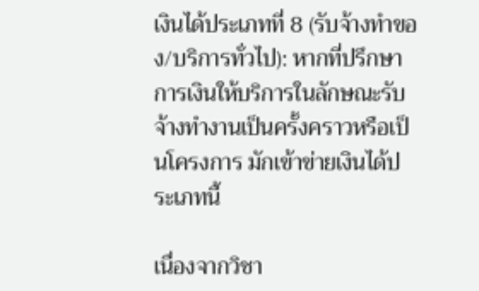เงินได้ประเภทที่ 8 (รับจ้างทำของ/บริการทั่วไป): หากที่ปรึกษาการเงินให้บริการในลักษณะรับจ้างทำงานเป็นครั้งคราวหรือเป็นโครงการ มักเข้าข่ายเงินได้ประเภทนี้

เนื่องจากวิชา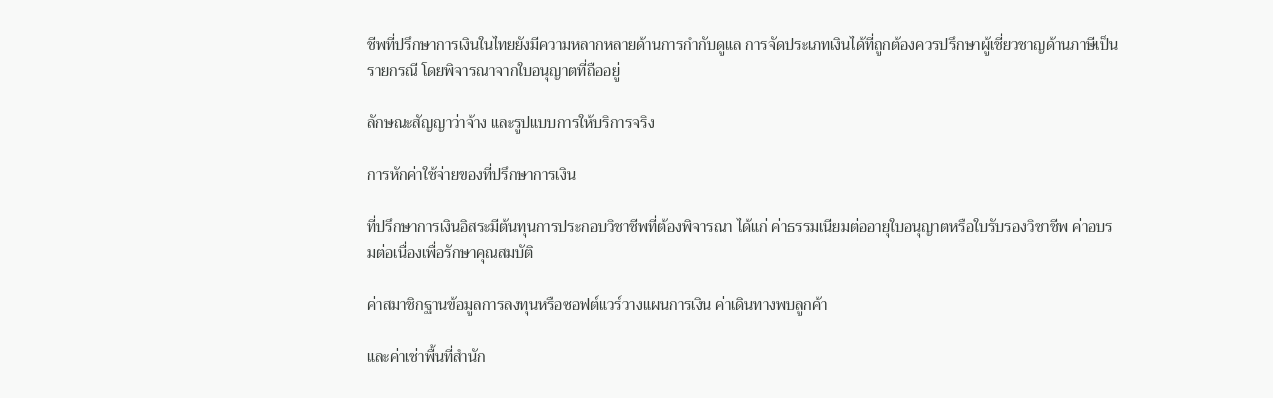ชีพที่ปรึกษาการเงินในไทยยังมีความหลากหลายด้านการกำกับดูแล การจัดประเภทเงินได้ที่ถูกต้องควรปรึกษาผู้เชี่ยวชาญด้านภาษีเป็นรายกรณี โดยพิจารณาจากใบอนุญาตที่ถืออยู่

ลักษณะสัญญาว่าจ้าง และรูปแบบการให้บริการจริง

การหักค่าใช้จ่ายของที่ปรึกษาการเงิน

ที่ปรึกษาการเงินอิสระมีต้นทุนการประกอบวิชาชีพที่ต้องพิจารณา ได้แก่ ค่าธรรมเนียมต่ออายุใบอนุญาตหรือใบรับรองวิชาชีพ ค่าอบรมต่อเนื่องเพื่อรักษาคุณสมบัติ

ค่าสมาชิกฐานข้อมูลการลงทุนหรือซอฟต์แวร์วางแผนการเงิน ค่าเดินทางพบลูกค้า

และค่าเช่าพื้นที่สำนัก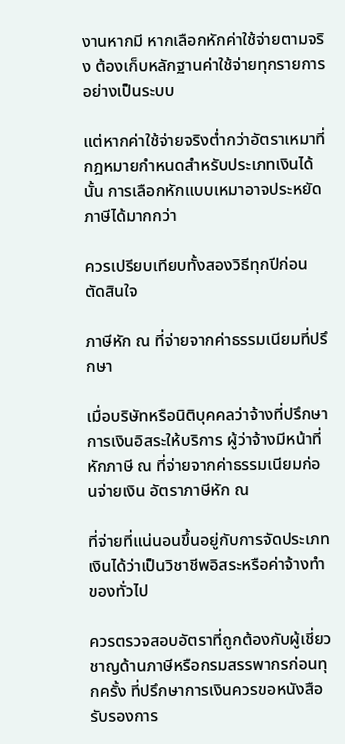งานหากมี หากเลือกหักค่าใช้จ่ายตามจริง ต้องเก็บหลักฐานค่าใช้จ่ายทุกรายการอย่างเป็นระบบ

แต่หากค่าใช้จ่ายจริงต่ำกว่าอัตราเหมาที่กฎหมายกำหนดสำหรับประเภทเงินได้นั้น การเลือกหักแบบเหมาอาจประหยัดภาษีได้มากกว่า

ควรเปรียบเทียบทั้งสองวิธีทุกปีก่อนตัดสินใจ

ภาษีหัก ณ ที่จ่ายจากค่าธรรมเนียมที่ปรึกษา

เมื่อบริษัทหรือนิติบุคคลว่าจ้างที่ปรึกษาการเงินอิสระให้บริการ ผู้ว่าจ้างมีหน้าที่หักภาษี ณ ที่จ่ายจากค่าธรรมเนียมก่อนจ่ายเงิน อัตราภาษีหัก ณ

ที่จ่ายที่แน่นอนขึ้นอยู่กับการจัดประเภทเงินได้ว่าเป็นวิชาชีพอิสระหรือค่าจ้างทำของทั่วไป

ควรตรวจสอบอัตราที่ถูกต้องกับผู้เชี่ยวชาญด้านภาษีหรือกรมสรรพากรก่อนทุกครั้ง ที่ปรึกษาการเงินควรขอหนังสือรับรองการ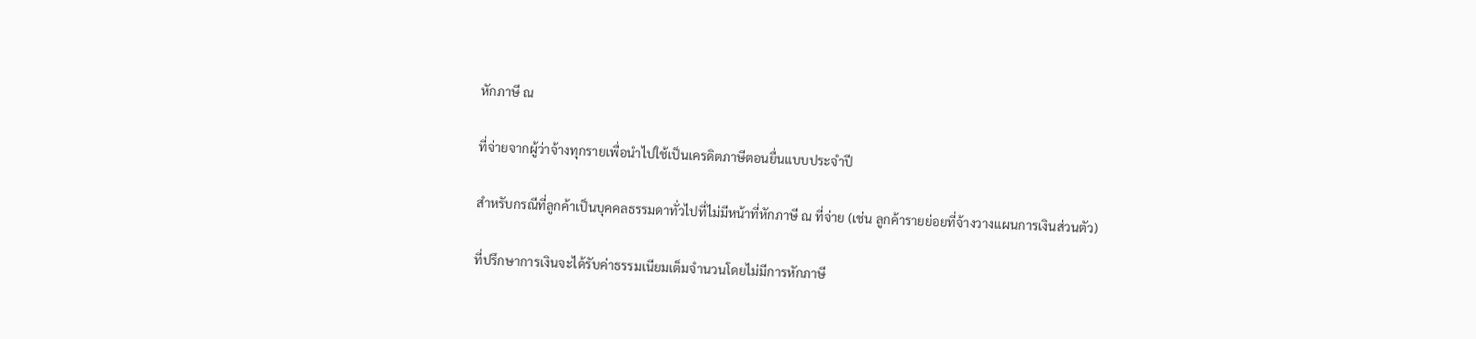หักภาษี ณ

ที่จ่ายจากผู้ว่าจ้างทุกรายเพื่อนำไปใช้เป็นเครดิตภาษีตอนยื่นแบบประจำปี

สำหรับกรณีที่ลูกค้าเป็นบุคคลธรรมดาทั่วไปที่ไม่มีหน้าที่หักภาษี ณ ที่จ่าย (เช่น ลูกค้ารายย่อยที่จ้างวางแผนการเงินส่วนตัว)

ที่ปรึกษาการเงินจะได้รับค่าธรรมเนียมเต็มจำนวนโดยไม่มีการหักภาษี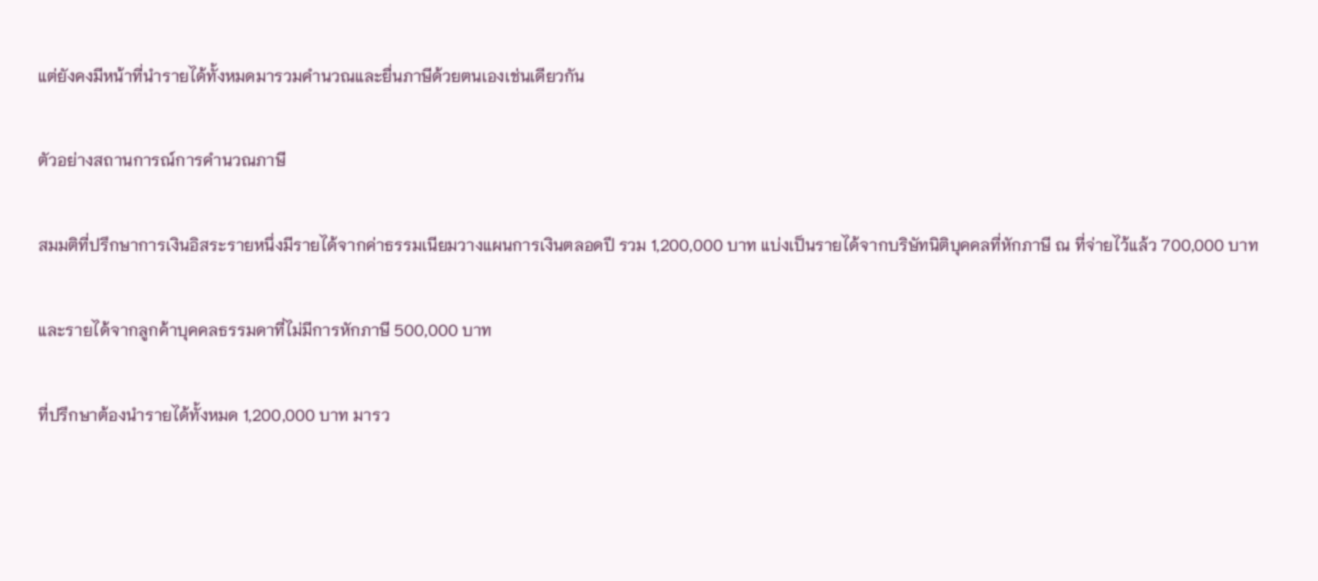แต่ยังคงมีหน้าที่นำรายได้ทั้งหมดมารวมคำนวณและยื่นภาษีด้วยตนเองเช่นเดียวกัน

ตัวอย่างสถานการณ์การคำนวณภาษี

สมมติที่ปรึกษาการเงินอิสระรายหนึ่งมีรายได้จากค่าธรรมเนียมวางแผนการเงินตลอดปี รวม 1,200,000 บาท แบ่งเป็นรายได้จากบริษัทนิติบุคคลที่หักภาษี ณ ที่จ่ายไว้แล้ว 700,000 บาท

และรายได้จากลูกค้าบุคคลธรรมดาที่ไม่มีการหักภาษี 500,000 บาท

ที่ปรึกษาต้องนำรายได้ทั้งหมด 1,200,000 บาท มารว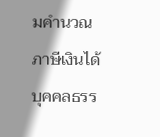มคำนวณภาษีเงินได้บุคคลธรร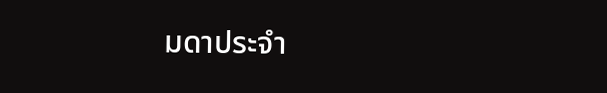มดาประจำ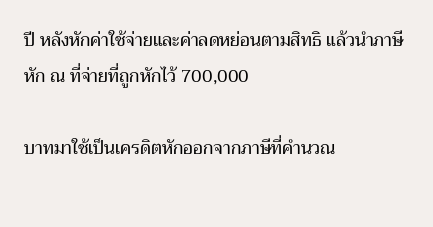ปี หลังหักค่าใช้จ่ายและค่าลดหย่อนตามสิทธิ แล้วนำภาษีหัก ณ ที่จ่ายที่ถูกหักไว้ 700,000

บาทมาใช้เป็นเครดิตหักออกจากภาษีที่คำนวณ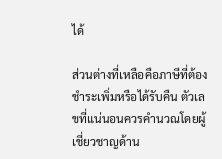ได้

ส่วนต่างที่เหลือคือภาษีที่ต้องชำระเพิ่มหรือได้รับคืน ตัวเลขที่แน่นอนควรคำนวณโดยผู้เชี่ยวชาญด้าน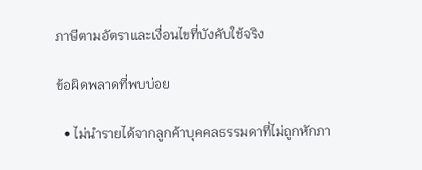ภาษีตามอัตราและเงื่อนไขที่บังคับใช้จริง

ข้อผิดพลาดที่พบบ่อย

  • ไม่นำรายได้จากลูกค้าบุคคลธรรมดาที่ไม่ถูกหักภา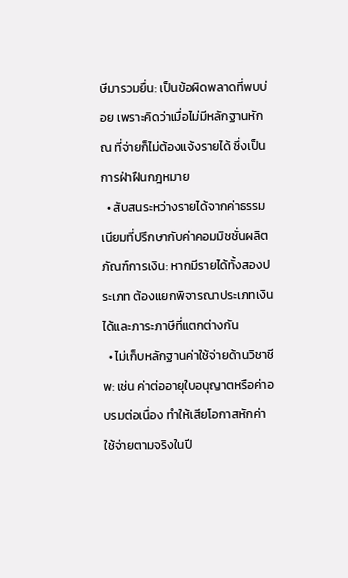ษีมารวมยื่น: เป็นข้อผิดพลาดที่พบบ่อย เพราะคิดว่าเมื่อไม่มีหลักฐานหัก ณ ที่จ่ายก็ไม่ต้องแจ้งรายได้ ซึ่งเป็นการฝ่าฝืนกฎหมาย
  • สับสนระหว่างรายได้จากค่าธรรมเนียมที่ปรึกษากับค่าคอมมิชชั่นผลิตภัณฑ์การเงิน: หากมีรายได้ทั้งสองประเภท ต้องแยกพิจารณาประเภทเงินได้และภาระภาษีที่แตกต่างกัน
  • ไม่เก็บหลักฐานค่าใช้จ่ายด้านวิชาชีพ: เช่น ค่าต่ออายุใบอนุญาตหรือค่าอบรมต่อเนื่อง ทำให้เสียโอกาสหักค่าใช้จ่ายตามจริงในปี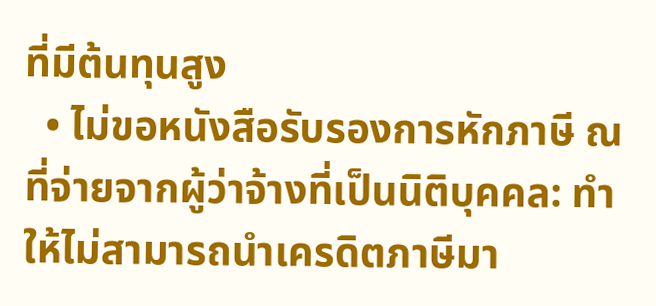ที่มีต้นทุนสูง
  • ไม่ขอหนังสือรับรองการหักภาษี ณ ที่จ่ายจากผู้ว่าจ้างที่เป็นนิติบุคคล: ทำให้ไม่สามารถนำเครดิตภาษีมา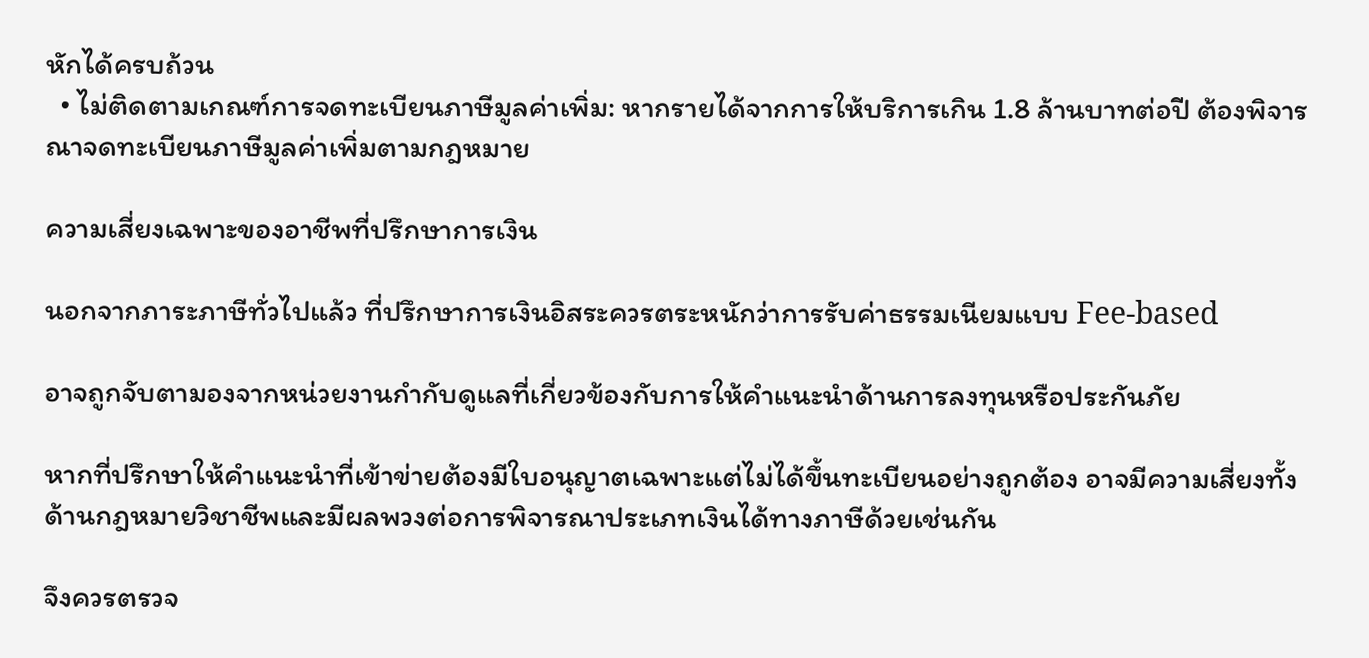หักได้ครบถ้วน
  • ไม่ติดตามเกณฑ์การจดทะเบียนภาษีมูลค่าเพิ่ม: หากรายได้จากการให้บริการเกิน 1.8 ล้านบาทต่อปี ต้องพิจารณาจดทะเบียนภาษีมูลค่าเพิ่มตามกฎหมาย

ความเสี่ยงเฉพาะของอาชีพที่ปรึกษาการเงิน

นอกจากภาระภาษีทั่วไปแล้ว ที่ปรึกษาการเงินอิสระควรตระหนักว่าการรับค่าธรรมเนียมแบบ Fee-based

อาจถูกจับตามองจากหน่วยงานกำกับดูแลที่เกี่ยวข้องกับการให้คำแนะนำด้านการลงทุนหรือประกันภัย

หากที่ปรึกษาให้คำแนะนำที่เข้าข่ายต้องมีใบอนุญาตเฉพาะแต่ไม่ได้ขึ้นทะเบียนอย่างถูกต้อง อาจมีความเสี่ยงทั้งด้านกฎหมายวิชาชีพและมีผลพวงต่อการพิจารณาประเภทเงินได้ทางภาษีด้วยเช่นกัน

จึงควรตรวจ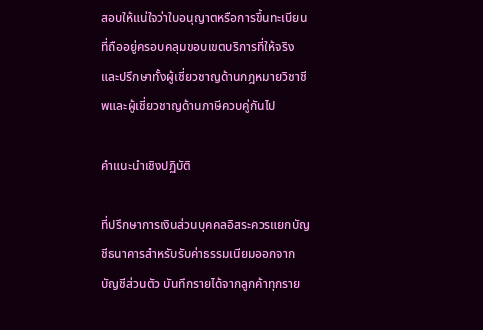สอบให้แน่ใจว่าใบอนุญาตหรือการขึ้นทะเบียนที่ถืออยู่ครอบคลุมขอบเขตบริการที่ให้จริง และปรึกษาทั้งผู้เชี่ยวชาญด้านกฎหมายวิชาชีพและผู้เชี่ยวชาญด้านภาษีควบคู่กันไป

คำแนะนำเชิงปฏิบัติ

ที่ปรึกษาการเงินส่วนบุคคลอิสระควรแยกบัญชีธนาคารสำหรับรับค่าธรรมเนียมออกจากบัญชีส่วนตัว บันทึกรายได้จากลูกค้าทุกราย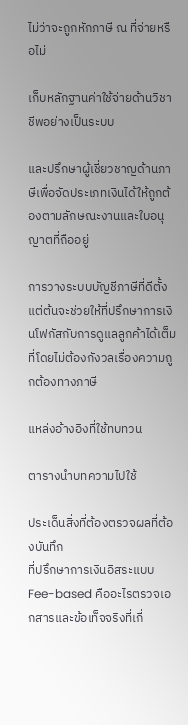ไม่ว่าจะถูกหักภาษี ณ ที่จ่ายหรือไม่

เก็บหลักฐานค่าใช้จ่ายด้านวิชาชีพอย่างเป็นระบบ

และปรึกษาผู้เชี่ยวชาญด้านภาษีเพื่อจัดประเภทเงินได้ให้ถูกต้องตามลักษณะงานและใบอนุญาตที่ถืออยู่

การวางระบบบัญชีภาษีที่ดีตั้งแต่ต้นจะช่วยให้ที่ปรึกษาการเงินโฟกัสกับการดูแลลูกค้าได้เต็มที่โดยไม่ต้องกังวลเรื่องความถูกต้องทางภาษี

แหล่งอ้างอิงที่ใช้ทบทวน

ตารางนำบทความไปใช้

ประเด็นสิ่งที่ต้องตรวจผลที่ต้องบันทึก
ที่ปรึกษาการเงินอิสระแบบ Fee-based คืออะไรตรวจเอกสารและข้อเท็จจริงที่เกี่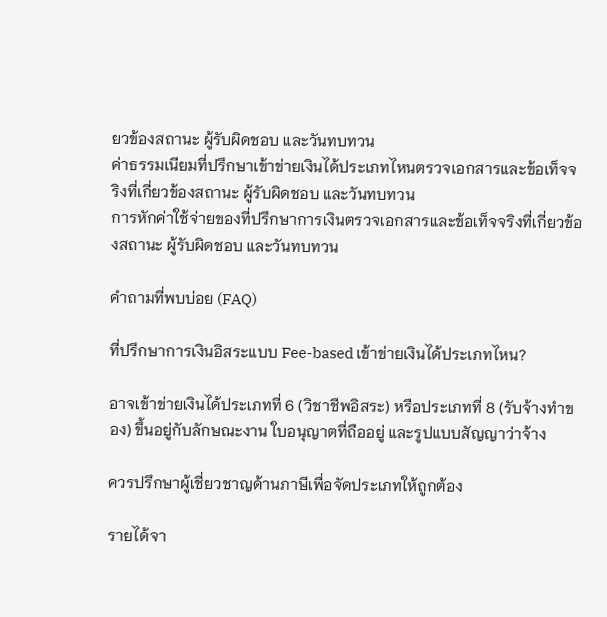ยวข้องสถานะ ผู้รับผิดชอบ และวันทบทวน
ค่าธรรมเนียมที่ปรึกษาเข้าข่ายเงินได้ประเภทไหนตรวจเอกสารและข้อเท็จจริงที่เกี่ยวข้องสถานะ ผู้รับผิดชอบ และวันทบทวน
การหักค่าใช้จ่ายของที่ปรึกษาการเงินตรวจเอกสารและข้อเท็จจริงที่เกี่ยวข้องสถานะ ผู้รับผิดชอบ และวันทบทวน

คำถามที่พบบ่อย (FAQ)

ที่ปรึกษาการเงินอิสระแบบ Fee-based เข้าข่ายเงินได้ประเภทไหน?

อาจเข้าข่ายเงินได้ประเภทที่ 6 (วิชาชีพอิสระ) หรือประเภทที่ 8 (รับจ้างทำของ) ขึ้นอยู่กับลักษณะงาน ใบอนุญาตที่ถืออยู่ และรูปแบบสัญญาว่าจ้าง

ควรปรึกษาผู้เชี่ยวชาญด้านภาษีเพื่อจัดประเภทให้ถูกต้อง

รายได้จา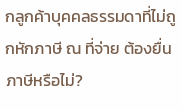กลูกค้าบุคคลธรรมดาที่ไม่ถูกหักภาษี ณ ที่จ่าย ต้องยื่นภาษีหรือไม่?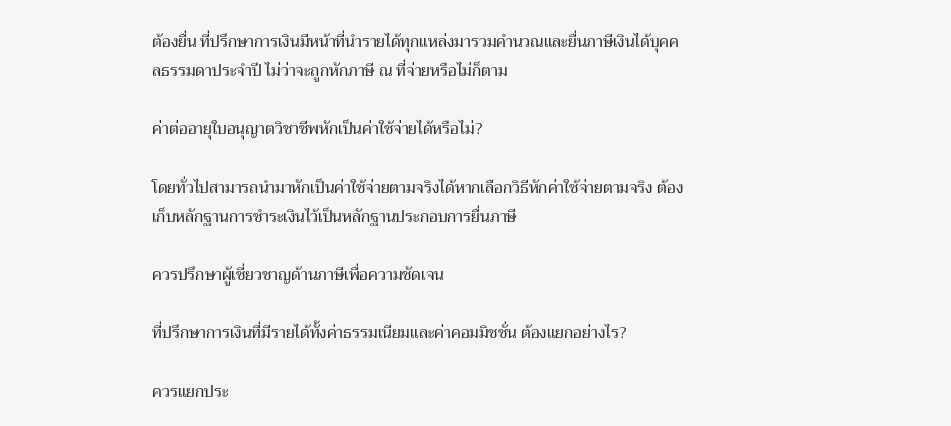ต้องยื่น ที่ปรึกษาการเงินมีหน้าที่นำรายได้ทุกแหล่งมารวมคำนวณและยื่นภาษีเงินได้บุคคลธรรมดาประจำปี ไม่ว่าจะถูกหักภาษี ณ ที่จ่ายหรือไม่ก็ตาม

ค่าต่ออายุใบอนุญาตวิชาชีพหักเป็นค่าใช้จ่ายได้หรือไม่?

โดยทั่วไปสามารถนำมาหักเป็นค่าใช้จ่ายตามจริงได้หากเลือกวิธีหักค่าใช้จ่ายตามจริง ต้องเก็บหลักฐานการชำระเงินไว้เป็นหลักฐานประกอบการยื่นภาษี

ควรปรึกษาผู้เชี่ยวชาญด้านภาษีเพื่อความชัดเจน

ที่ปรึกษาการเงินที่มีรายได้ทั้งค่าธรรมเนียมและค่าคอมมิชชั่น ต้องแยกอย่างไร?

ควรแยกประ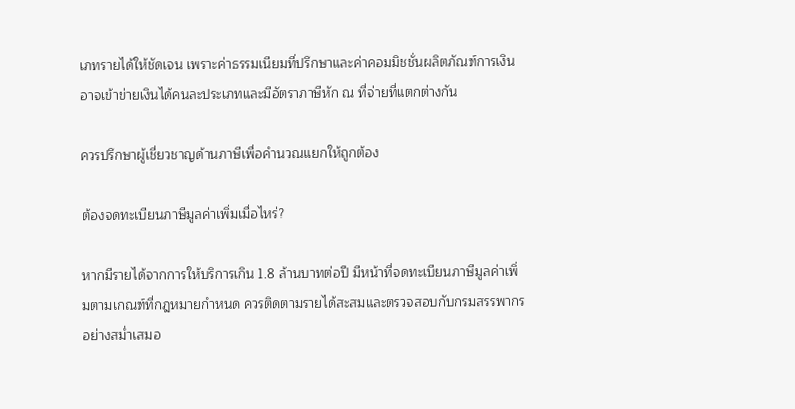เภทรายได้ให้ชัดเจน เพราะค่าธรรมเนียมที่ปรึกษาและค่าคอมมิชชั่นผลิตภัณฑ์การเงินอาจเข้าข่ายเงินได้คนละประเภทและมีอัตราภาษีหัก ณ ที่จ่ายที่แตกต่างกัน

ควรปรึกษาผู้เชี่ยวชาญด้านภาษีเพื่อคำนวณแยกให้ถูกต้อง

ต้องจดทะเบียนภาษีมูลค่าเพิ่มเมื่อไหร่?

หากมีรายได้จากการให้บริการเกิน 1.8 ล้านบาทต่อปี มีหน้าที่จดทะเบียนภาษีมูลค่าเพิ่มตามเกณฑ์ที่กฎหมายกำหนด ควรติดตามรายได้สะสมและตรวจสอบกับกรมสรรพากรอย่างสม่ำเสมอ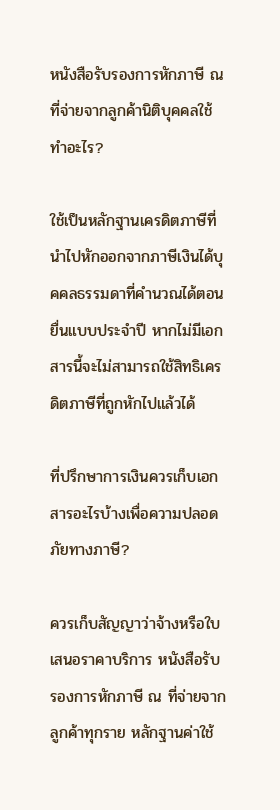หนังสือรับรองการหักภาษี ณ ที่จ่ายจากลูกค้านิติบุคคลใช้ทำอะไร?

ใช้เป็นหลักฐานเครดิตภาษีที่นำไปหักออกจากภาษีเงินได้บุคคลธรรมดาที่คำนวณได้ตอนยื่นแบบประจำปี หากไม่มีเอกสารนี้จะไม่สามารถใช้สิทธิเครดิตภาษีที่ถูกหักไปแล้วได้

ที่ปรึกษาการเงินควรเก็บเอกสารอะไรบ้างเพื่อความปลอดภัยทางภาษี?

ควรเก็บสัญญาว่าจ้างหรือใบเสนอราคาบริการ หนังสือรับรองการหักภาษี ณ ที่จ่ายจากลูกค้าทุกราย หลักฐานค่าใช้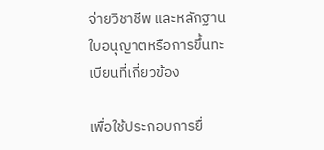จ่ายวิชาชีพ และหลักฐานใบอนุญาตหรือการขึ้นทะเบียนที่เกี่ยวข้อง

เพื่อใช้ประกอบการยื่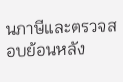นภาษีและตรวจสอบย้อนหลัง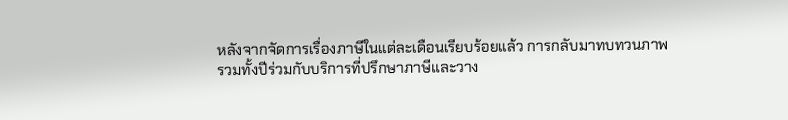หลังจากจัดการเรื่องภาษีในแต่ละเดือนเรียบร้อยแล้ว การกลับมาทบทวนภาพรวมทั้งปีร่วมกับบริการที่ปรึกษาภาษีและวาง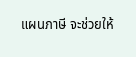แผนภาษี จะช่วยให้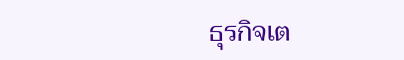ธุรกิจเต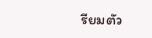รียมตัว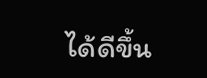ได้ดีขึ้น